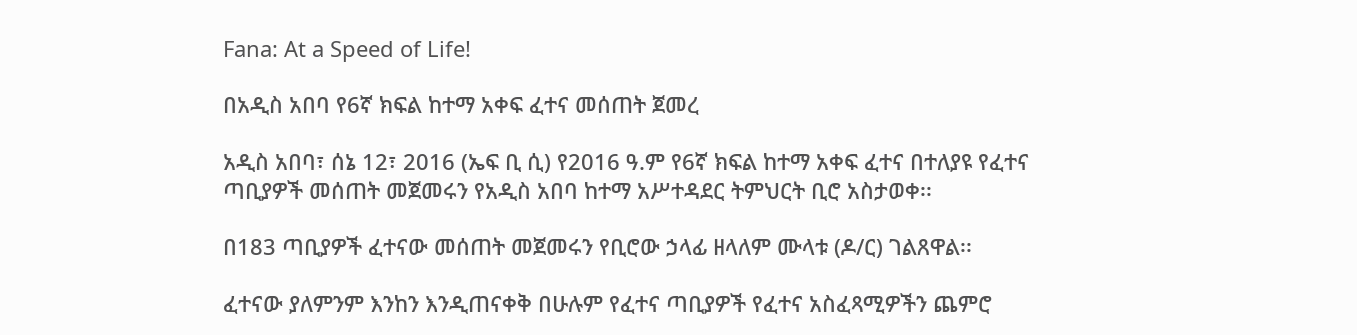Fana: At a Speed of Life!

በአዲስ አበባ የ6ኛ ክፍል ከተማ አቀፍ ፈተና መሰጠት ጀመረ

አዲስ አበባ፣ ሰኔ 12፣ 2016 (ኤፍ ቢ ሲ) የ2016 ዓ.ም የ6ኛ ክፍል ከተማ አቀፍ ፈተና በተለያዩ የፈተና ጣቢያዎች መሰጠት መጀመሩን የአዲስ አበባ ከተማ አሥተዳደር ትምህርት ቢሮ አስታወቀ፡፡

በ183 ጣቢያዎች ፈተናው መሰጠት መጀመሩን የቢሮው ኃላፊ ዘላለም ሙላቱ (ዶ/ር) ገልጸዋል፡፡

ፈተናው ያለምንም እንከን እንዲጠናቀቅ በሁሉም የፈተና ጣቢያዎች የፈተና አስፈጻሚዎችን ጨምሮ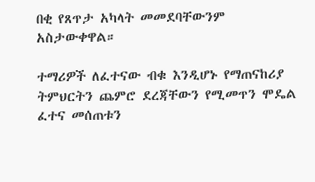በቂ የጸጥታ አካላት መመደባቸውንም አስታውቀዋል።

ተማሪዎች ለፈተናው ብቁ እንዲሆኑ የማጠናከሪያ ትምህርትን ጨምሮ ደረጃቸውን የሚመጥን ሞዴል ፈተና መሰጠቱን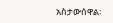አስታውሰዋል፡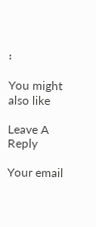፡

You might also like

Leave A Reply

Your email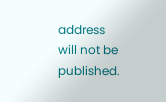address will not be published.